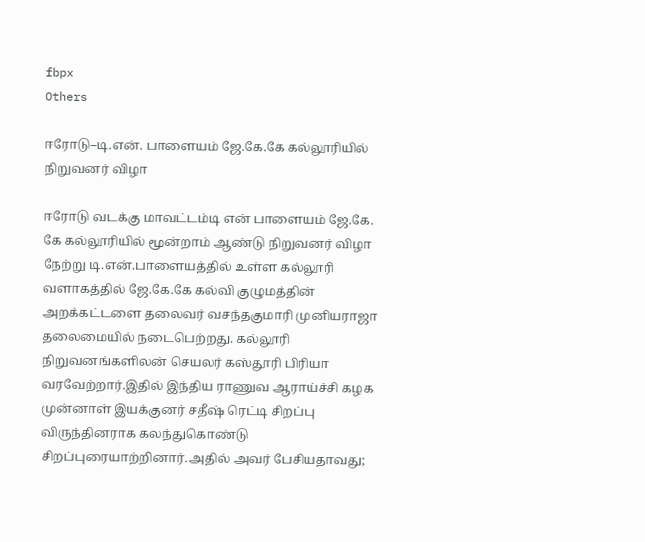fbpx
Others

ஈரோடு–டி.என். பாளையம் ஜே.கே.கே கல்லூரியில் நிறுவனர் விழா

ஈரோடு வடக்கு மாவட்டம்டி என் பாளையம் ஜே.கே. கே கல்லூரியில் மூன்றாம் ஆண்டு நிறுவனர் விழா நேற்று டி.என்.பாளையத்தில் உள்ள கல்லூரி வளாகத்தில் ஜே.கே.கே கல்வி குழுமத்தின் அறக்கட்டளை தலைவர் வசந்தகுமாரி முனியராஜா தலைமையில் நடைபெற்றது. கல்லூரி நிறுவனங்களிலன் செயலர் கஸ்தூரி பிரியா வரவேற்றார்.இதில் இந்திய ராணுவ ஆராய்ச்சி கழக முன்னாள் இயக்குனர் சதீஷ் ரெட்டி சிறப்பு விருந்தினராக கலந்துகொண்டு சிறப்புரையாற்றினார்.அதில் அவர் பேசியதாவது;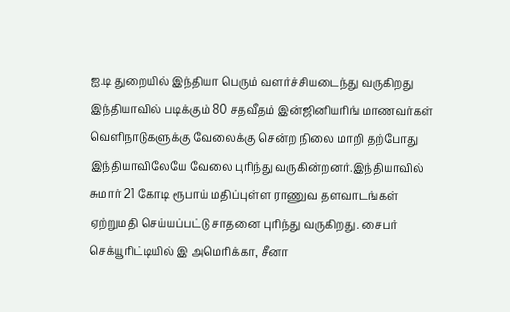ஐ.டி துறையில் இந்தியா பெரும் வளர்ச்சியடைந்து வருகிறது இந்தியாவில் படிக்கும் 80 சதவீதம் இன்ஜினியரிங் மாணவர்கள் வெளிநாடுகளுக்கு வேலைக்கு சென்ற நிலை மாறி தற்போது இந்தியாவிலேயே வேலை புரிந்து வருகின்றனர்.இந்தியாவில் சுமார் 21 கோடி ரூபாய் மதிப்புள்ள ராணுவ தளவாடங்கள் ஏற்றுமதி செய்யப்பட்டு சாதனை புரிந்து வருகிறது. சைபர் செக்யூரிட்டியில் இ அமெரிக்கா, சீனா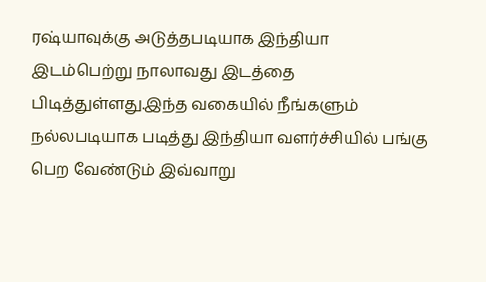ரஷ்யாவுக்கு அடுத்தபடியாக இந்தியா இடம்பெற்று நாலாவது இடத்தை பிடித்துள்ளது.இந்த வகையில் நீங்களும் நல்லபடியாக படித்து இந்தியா வளர்ச்சியில் பங்கு பெற வேண்டும் இவ்வாறு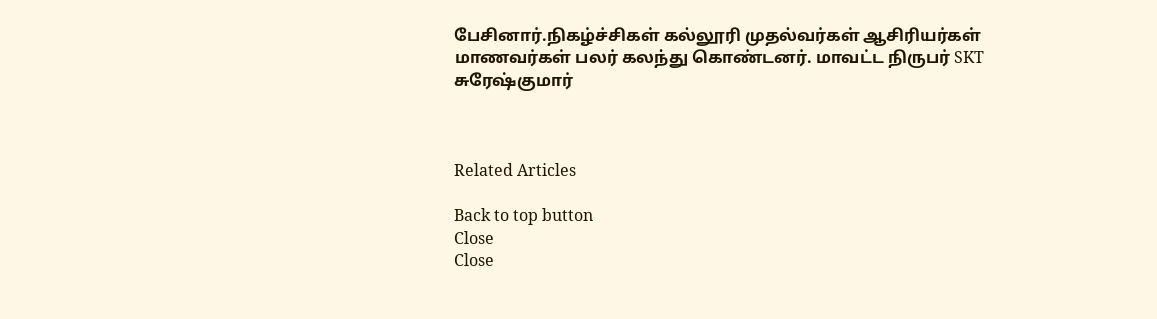பேசினார்.நிகழ்ச்சிகள் கல்லூரி முதல்வர்கள் ஆசிரியர்கள் மாணவர்கள் பலர் கலந்து கொண்டனர். மாவட்ட நிருபர் SKT சுரேஷ்குமார்



Related Articles

Back to top button
Close
Close